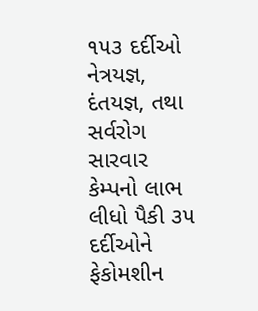૧૫૩ દર્દીઓ નેત્રયજ્ઞ, દંતયજ્ઞ, તથા સર્વરોગ સારવાર કેમ્પનો લાભ લીધો પૈકી ૩૫ દર્દીઓને ફેકોમશીન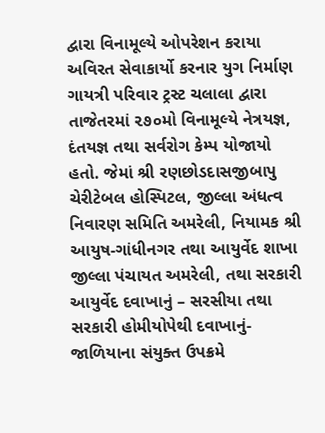દ્વારા વિનામૂલ્યે ઓપરેશન કરાયા
અવિરત સેવાકાર્યો કરનાર યુગ નિર્માણ ગાયત્રી પરિવાર ટ્રસ્ટ ચલાલા દ્વારા તાજેતરમાં ૨૭૦મો વિનામૂલ્યે નેત્રયજ્ઞ, દંતયજ્ઞ તથા સર્વરોગ કેમ્પ યોજાયો હતો. જેમાં શ્રી રણછોડદાસજીબાપુ ચેરીટેબલ હોસ્પિટલ, જીલ્લા અંધત્વ નિવારણ સમિતિ અમરેલી, નિયામક શ્રી આયુષ-ગાંધીનગર તથા આયુર્વેદ શાખા જીલ્લા પંચાયત અમરેલી, તથા સરકારી આયુર્વેદ દવાખાનું – સરસીયા તથા સરકારી હોમીયોપેથી દવાખાનું- જાળિયાના સંયુક્ત ઉપક્રમે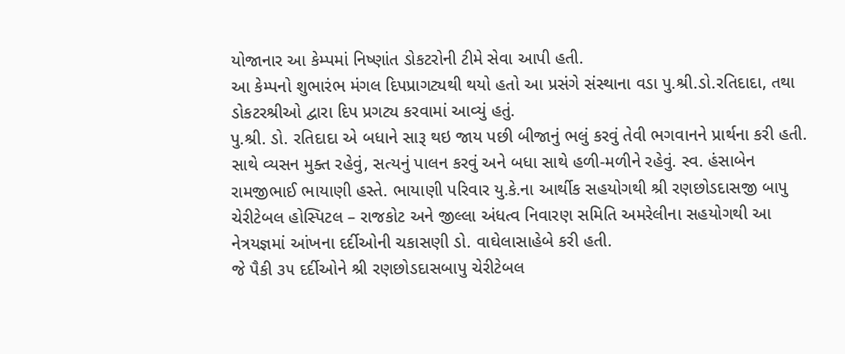યોજાનાર આ કેમ્પમાં નિષ્ણાંત ડોકટરોની ટીમે સેવા આપી હતી.
આ કેમ્પનો શુભારંભ મંગલ દિપપ્રાગટ્યથી થયો હતો આ પ્રસંગે સંસ્થાના વડા પુ.શ્રી.ડો.રતિદાદા, તથા ડોકટરશ્રીઓ દ્વારા દિપ પ્રગટ્ય કરવામાં આવ્યું હતું.
પુ.શ્રી. ડો. રતિદાદા એ બધાને સારૂ થઇ જાય પછી બીજાનું ભલું કરવું તેવી ભગવાનને પ્રાર્થના કરી હતી.
સાથે વ્યસન મુક્ત રહેવું, સત્યનું પાલન કરવું અને બધા સાથે હળી-મળીને રહેવું. સ્વ. હંસાબેન રામજીભાઈ ભાયાણી હસ્તે. ભાયાણી પરિવાર યુ.કે.ના આર્થીક સહયોગથી શ્રી રણછોડદાસજી બાપુ ચેરીટેબલ હોસ્પિટલ – રાજકોટ અને જીલ્લા અંધત્વ નિવારણ સમિતિ અમરેલીના સહયોગથી આ નેત્રયજ્ઞમાં આંખના દર્દીઓની ચકાસણી ડો. વાઘેલાસાહેબે કરી હતી.
જે પૈકી ૩૫ દર્દીઓને શ્રી રણછોડદાસબાપુ ચેરીટેબલ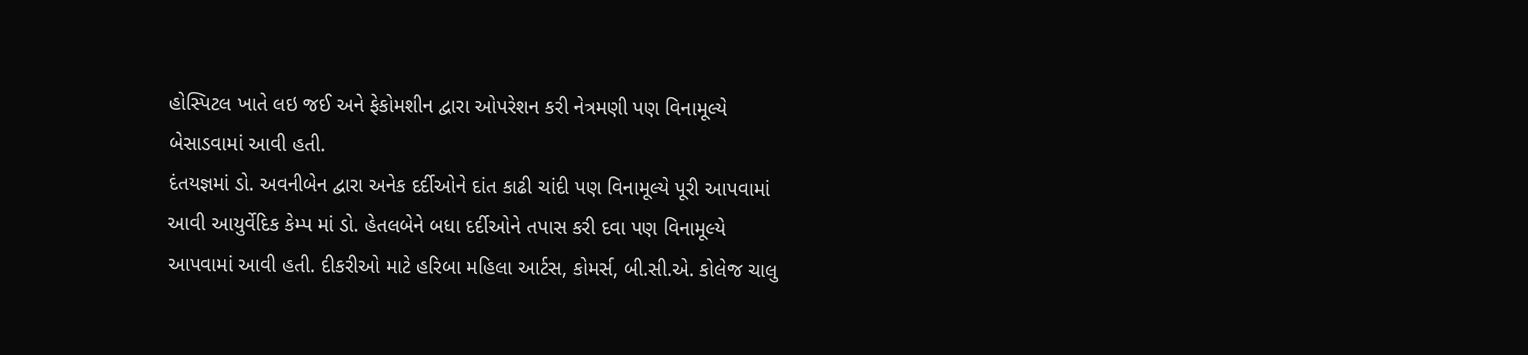હોસ્પિટલ ખાતે લઇ જઈ અને ફેકોમશીન દ્વારા ઓપરેશન કરી નેત્રમણી પણ વિનામૂલ્યે બેસાડવામાં આવી હતી.
દંતયજ્ઞમાં ડો. અવનીબેન દ્વારા અનેક દર્દીઓને દાંત કાઢી ચાંદી પણ વિનામૂલ્યે પૂરી આપવામાં આવી આયુર્વેદિક કેમ્પ માં ડો. હેતલબેને બધા દર્દીઓને તપાસ કરી દવા પણ વિનામૂલ્યે આપવામાં આવી હતી. દીકરીઓ માટે હરિબા મહિલા આર્ટસ, કોમર્સ, બી.સી.એ. કોલેજ ચાલુ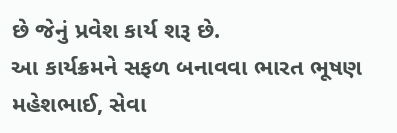છે જેનું પ્રવેશ કાર્ય શરૂ છે.
આ કાર્યક્રમને સફળ બનાવવા ભારત ભૂષણ મહેશભાઈ, સેવા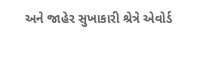અને જાહેર સુખાકારી શ્રેત્રે એવોર્ડ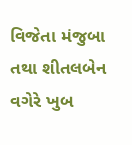વિજેતા મંજુબા તથા શીતલબેન વગેરે ખુબ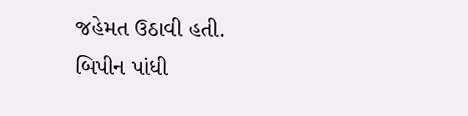જહેમત ઉઠાવી હતી.
બિપીન પાંધી